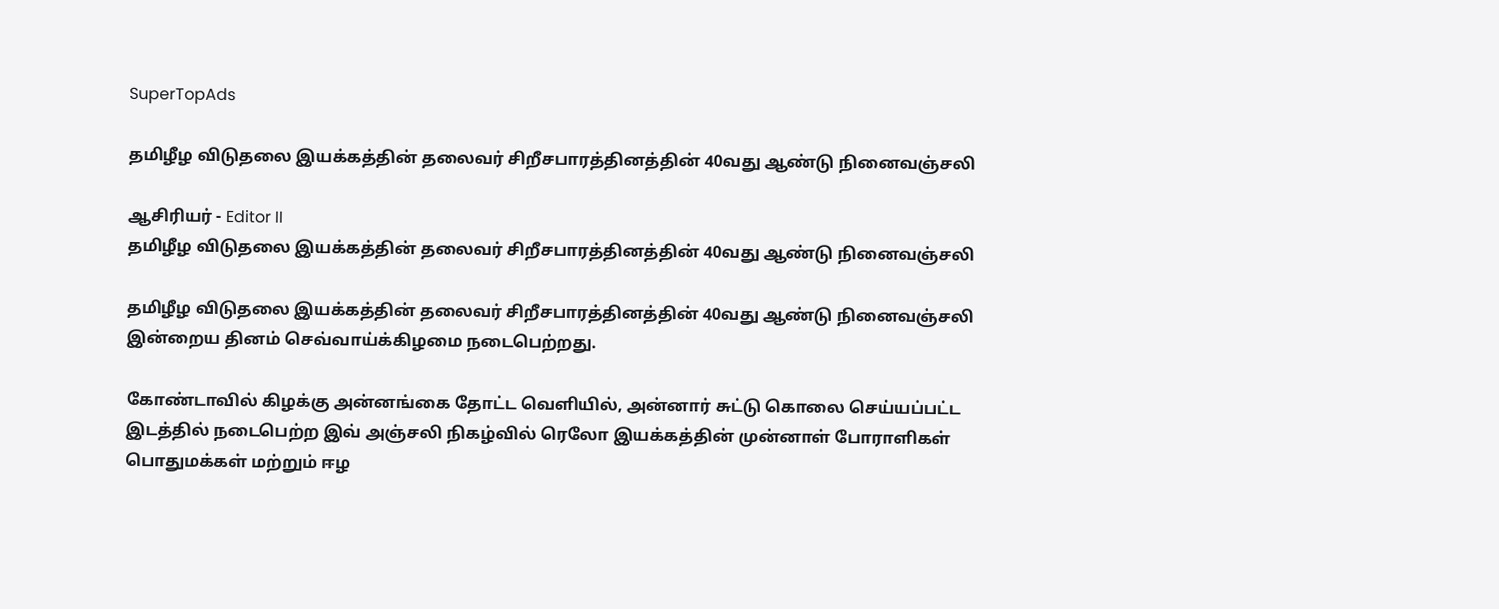SuperTopAds

தமிழீழ விடுதலை இயக்கத்தின் தலைவர் சிறீசபாரத்தினத்தின் 40வது ஆண்டு நினைவஞ்சலி

ஆசிரியர் - Editor II
தமிழீழ விடுதலை இயக்கத்தின் தலைவர் சிறீசபாரத்தினத்தின் 40வது ஆண்டு நினைவஞ்சலி

தமிழீழ விடுதலை இயக்கத்தின் தலைவர் சிறீசபாரத்தினத்தின் 40வது ஆண்டு நினைவஞ்சலி இன்றைய தினம் செவ்வாய்க்கிழமை நடைபெற்றது.

கோண்டாவில் கிழக்கு அன்னங்கை தோட்ட வெளியில், அன்னார் சுட்டு கொலை செய்யப்பட்ட இடத்தில் நடைபெற்ற இவ் அஞ்சலி நிகழ்வில் ரெலோ இயக்கத்தின் முன்னாள் போராளிகள் பொதுமக்கள் மற்றும் ஈழ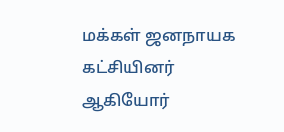மக்கள் ஜனநாயக கட்சியினர் ஆகியோர்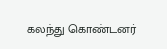கலந்து கொண்டனர்